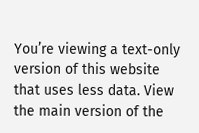You’re viewing a text-only version of this website that uses less data. View the main version of the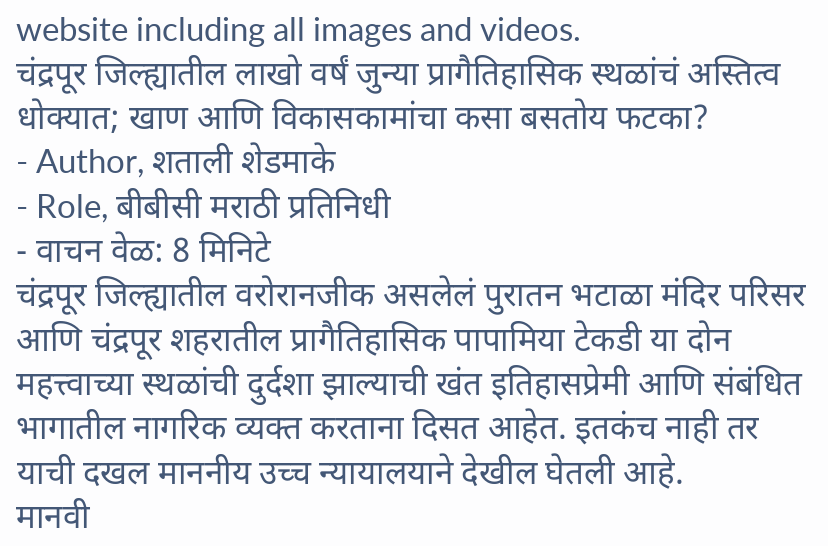website including all images and videos.
चंद्रपूर जिल्ह्यातील लाखो वर्षं जुन्या प्रागैतिहासिक स्थळांचं अस्तित्व धोक्यात; खाण आणि विकासकामांचा कसा बसतोय फटका?
- Author, शताली शेडमाके
- Role, बीबीसी मराठी प्रतिनिधी
- वाचन वेळ: 8 मिनिटे
चंद्रपूर जिल्ह्यातील वरोरानजीक असलेलं पुरातन भटाळा मंदिर परिसर आणि चंद्रपूर शहरातील प्रागैतिहासिक पापामिया टेकडी या दोन महत्त्वाच्या स्थळांची दुर्दशा झाल्याची खंत इतिहासप्रेमी आणि संबंधित भागातील नागरिक व्यक्त करताना दिसत आहेत. इतकंच नाही तर याची दखल माननीय उच्च न्यायालयाने देखील घेतली आहे.
मानवी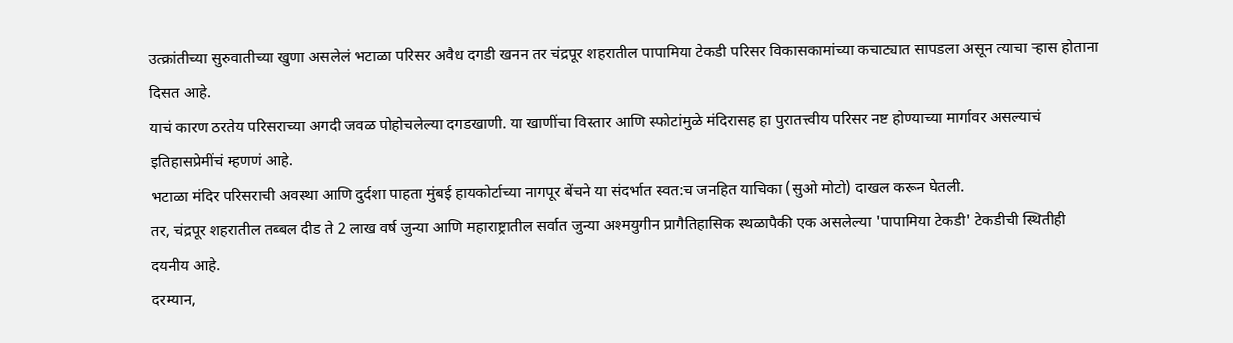उत्क्रांतीच्या सुरुवातीच्या खुणा असलेलं भटाळा परिसर अवैध दगडी खनन तर चंद्रपूर शहरातील पापामिया टेकडी परिसर विकासकामांच्या कचाट्यात सापडला असून त्याचा ऱ्हास होताना दिसत आहे.
याचं कारण ठरतेय परिसराच्या अगदी जवळ पोहोचलेल्या दगडखाणी. या खाणींचा विस्तार आणि स्फोटांमुळे मंदिरासह हा पुरातत्त्वीय परिसर नष्ट होण्याच्या मार्गावर असल्याचं इतिहासप्रेमींचं म्हणणं आहे.
भटाळा मंदिर परिसराची अवस्था आणि दुर्दशा पाहता मुंबई हायकोर्टाच्या नागपूर बेंचने या संदर्भात स्वत:च जनहित याचिका (सुओ मोटो) दाखल करून घेतली.
तर, चंद्रपूर शहरातील तब्बल दीड ते 2 लाख वर्ष जुन्या आणि महाराष्ट्रातील सर्वात जुन्या अश्मयुगीन प्रागैतिहासिक स्थळापैकी एक असलेल्या 'पापामिया टेकडी' टेकडीची स्थितीही दयनीय आहे.
दरम्यान,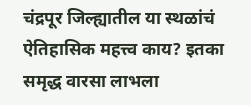चंद्रपूर जिल्ह्यातील या स्थळांचं ऐतिहासिक महत्त्व काय? इतका समृद्ध वारसा लाभला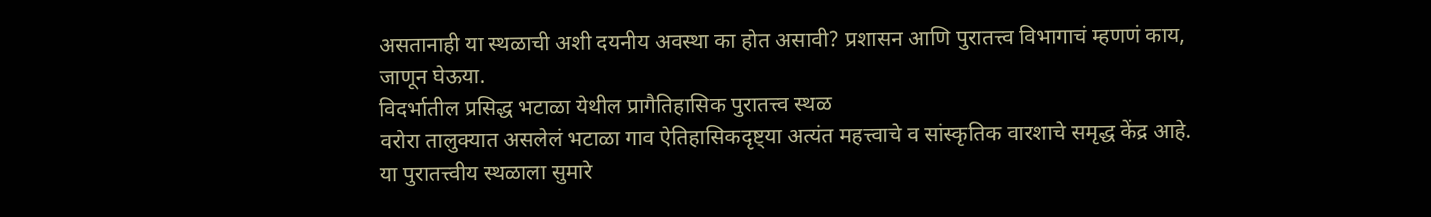असतानाही या स्थळाची अशी दयनीय अवस्था का होत असावी? प्रशासन आणि पुरातत्त्व विभागाचं म्हणणं काय, जाणून घेऊया.
विदर्भातील प्रसिद्ध भटाळा येथील प्रागैतिहासिक पुरातत्त्व स्थळ
वरोरा तालुक्यात असलेलं भटाळा गाव ऐतिहासिकदृष्ट्या अत्यंत महत्त्वाचे व सांस्कृतिक वारशाचे समृद्ध केंद्र आहे.
या पुरातत्त्वीय स्थळाला सुमारे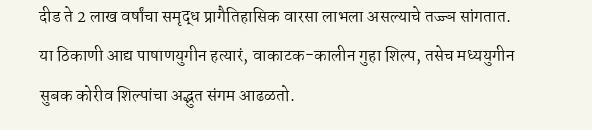दीड ते 2 लाख वर्षांचा समृद्ध प्रागैतिहासिक वारसा लाभला असल्याचे तज्ज्ञ सांगतात.
या ठिकाणी आद्य पाषाणयुगीन हत्यारं, वाकाटक-कालीन गुहा शिल्प, तसेच मध्ययुगीन सुबक कोरीव शिल्पांचा अद्भुत संगम आढळतो.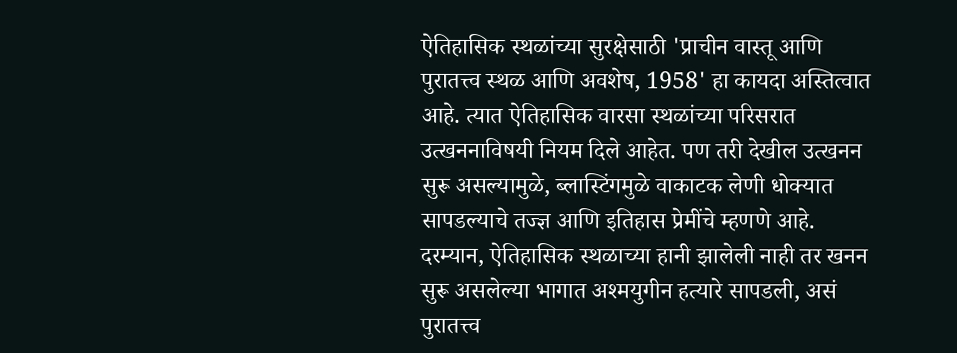ऐतिहासिक स्थळांच्या सुरक्षेसाठी 'प्राचीन वास्तू आणि पुरातत्त्व स्थळ आणि अवशेष, 1958' हा कायदा अस्तित्वात आहे. त्यात ऐतिहासिक वारसा स्थळांच्या परिसरात उत्खननाविषयी नियम दिले आहेत. पण तरी देखील उत्खनन सुरू असल्यामुळे, ब्लास्टिंगमुळे वाकाटक लेणी धोक्यात सापडल्याचे तज्ज्ञ आणि इतिहास प्रेमींचे म्हणणे आहे.
दरम्यान, ऐतिहासिक स्थळाच्या हानी झालेली नाही तर खनन सुरू असलेल्या भागात अश्मयुगीन हत्यारे सापडली, असं पुरातत्त्व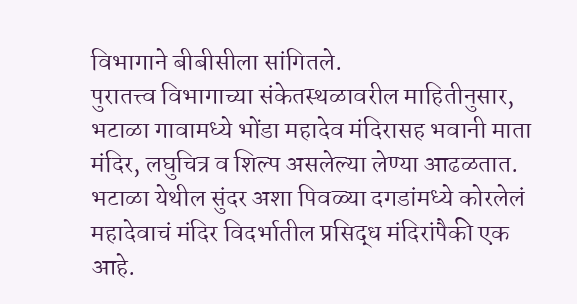विभागाने बीबीसीला सांगितले.
पुरातत्त्व विभागाच्या संकेतस्थळावरील माहितीनुसार, भटाळा गावामध्ये भोंडा महादेव मंदिरासह भवानी माता मंदिर, लघुचित्र व शिल्प असलेल्या लेण्या आढळतात.
भटाळा येथील सुंदर अशा पिवळ्या दगडांमध्ये कोरलेलं महादेवाचं मंदिर विदर्भातील प्रसिद्ध मंदिरांपैकी एक आहे.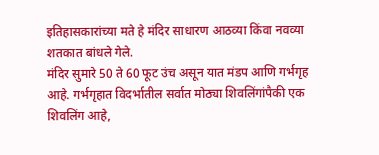इतिहासकारांच्या मते हे मंदिर साधारण आठव्या किंवा नवव्या शतकात बांधले गेले.
मंदिर सुमारे 50 ते 60 फूट उंच असून यात मंडप आणि गर्भगृह आहे. गर्भगृहात विदर्भातील सर्वात मोठ्या शिवलिंगांपैकी एक शिवलिंग आहे,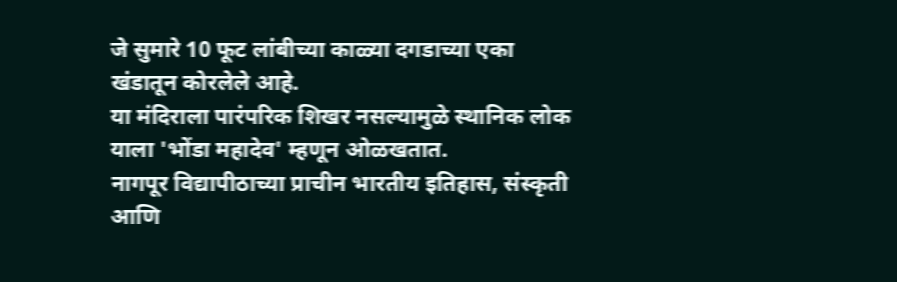जे सुमारे 10 फूट लांबीच्या काळ्या दगडाच्या एका खंडातून कोरलेले आहे.
या मंदिराला पारंपरिक शिखर नसल्यामुळे स्थानिक लोक याला 'भोंडा महादेव' म्हणून ओळखतात.
नागपूर विद्यापीठाच्या प्राचीन भारतीय इतिहास, संस्कृती आणि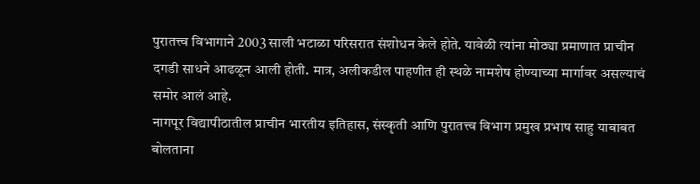पुरातत्त्व विभागाने 2003 साली भटाळा परिसरात संशोधन केले होते. यावेळी त्यांना मोठ्या प्रमाणात प्राचीन दगडी साधने आढळून आली होती. मात्र, अलीकडील पाहणीत ही स्थळे नामशेष होण्याच्या मार्गावर असल्याचं समोर आलं आहे.
नागपूर विद्यापीठातील प्राचीन भारतीय इतिहास, संस्कृती आणि पुरातत्त्व विभाग प्रमुख प्रभाष साहु याबाबत बोलताना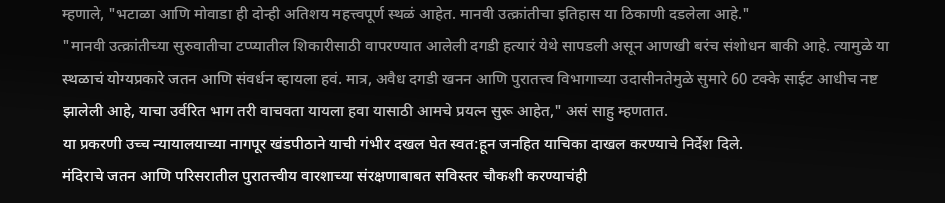म्हणाले, "भटाळा आणि मोवाडा ही दोन्ही अतिशय महत्त्वपूर्ण स्थळं आहेत. मानवी उत्क्रांतीचा इतिहास या ठिकाणी दडलेला आहे."
"मानवी उत्क्रांतीच्या सुरुवातीचा टप्प्यातील शिकारीसाठी वापरण्यात आलेली दगडी हत्यारं येथे सापडली असून आणखी बरंच संशोधन बाकी आहे. त्यामुळे या स्थळाचं योग्यप्रकारे जतन आणि संवर्धन व्हायला हवं. मात्र, अवैध दगडी खनन आणि पुरातत्त्व विभागाच्या उदासीनतेमुळे सुमारे 60 टक्के साईट आधीच नष्ट झालेली आहे, याचा उर्वरित भाग तरी वाचवता यायला हवा यासाठी आमचे प्रयत्न सुरू आहेत," असं साहु म्हणतात.
या प्रकरणी उच्च न्यायालयाच्या नागपूर खंडपीठाने याची गंभीर दखल घेत स्वत:हून जनहित याचिका दाखल करण्याचे निर्देश दिले.
मंदिराचे जतन आणि परिसरातील पुरातत्त्वीय वारशाच्या संरक्षणाबाबत सविस्तर चौकशी करण्याचंही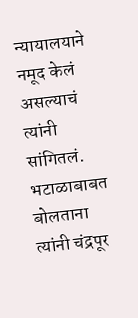न्यायालयाने नमूद केलं असल्याचं त्यांनी सांगितलं.
भटाळाबाबत बोलताना त्यांनी चंद्रपूर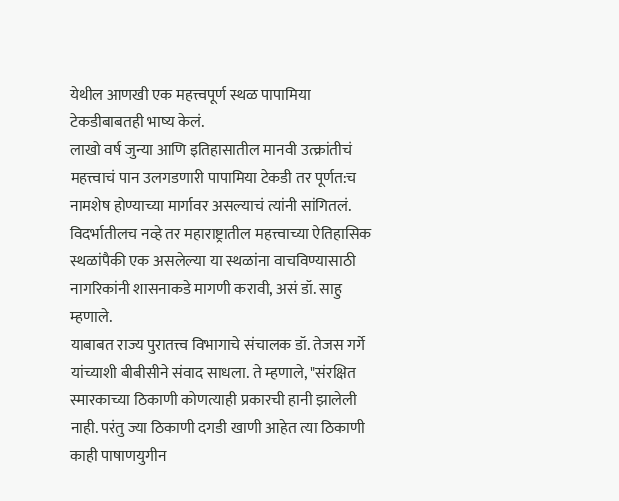येथील आणखी एक महत्त्वपूर्ण स्थळ पापामिया टेकडीबाबतही भाष्य केलं.
लाखो वर्ष जुन्या आणि इतिहासातील मानवी उत्क्रांतीचं महत्त्वाचं पान उलगडणारी पापामिया टेकडी तर पूर्णत:च नामशेष होण्याच्या मार्गावर असल्याचं त्यांनी सांगितलं.
विदर्भातीलच नव्हे तर महाराष्ट्रातील महत्त्वाच्या ऐतिहासिक स्थळांपैकी एक असलेल्या या स्थळांना वाचविण्यासाठी नागरिकांनी शासनाकडे मागणी करावी, असं डॉ. साहु म्हणाले.
याबाबत राज्य पुरातत्त्व विभागाचे संचालक डॉ. तेजस गर्गे यांच्याशी बीबीसीने संवाद साधला. ते म्हणाले, "संरक्षित स्मारकाच्या ठिकाणी कोणत्याही प्रकारची हानी झालेली नाही. परंतु ज्या ठिकाणी दगडी खाणी आहेत त्या ठिकाणी काही पाषाणयुगीन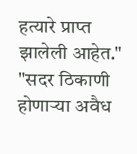हत्यारे प्राप्त झालेली आहेत."
"सदर ठिकाणी होणाऱ्या अवैध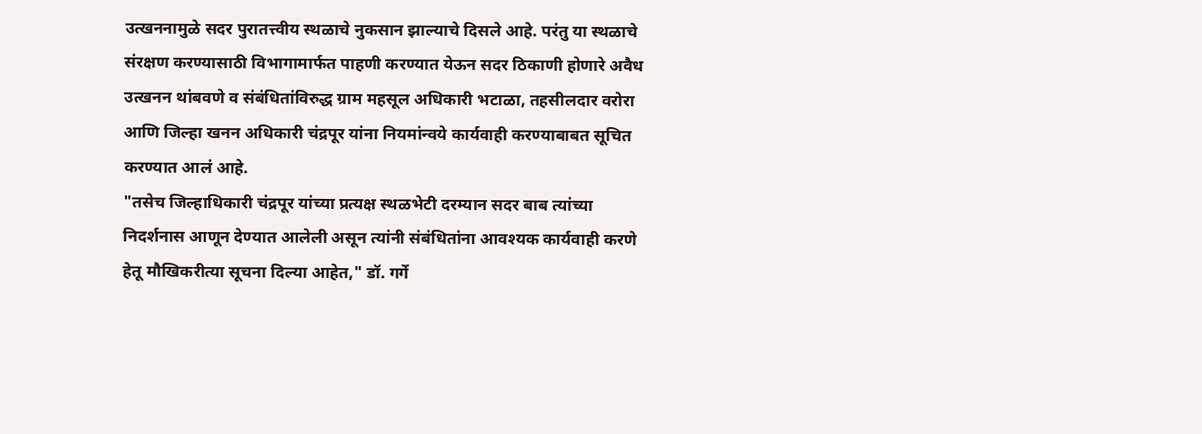उत्खननामुळे सदर पुरातत्त्वीय स्थळाचे नुकसान झाल्याचे दिसले आहे. परंतु या स्थळाचे संरक्षण करण्यासाठी विभागामार्फत पाहणी करण्यात येऊन सदर ठिकाणी होणारे अवैध उत्खनन थांबवणे व संबंधितांविरुद्ध ग्राम महसूल अधिकारी भटाळा, तहसीलदार वरोरा आणि जिल्हा खनन अधिकारी चंद्रपूर यांना नियमांन्वये कार्यवाही करण्याबाबत सूचित करण्यात आलं आहे.
"तसेच जिल्हाधिकारी चंद्रपूर यांच्या प्रत्यक्ष स्थळभेटी दरम्यान सदर बाब त्यांच्या निदर्शनास आणून देण्यात आलेली असून त्यांनी संबंधितांना आवश्यक कार्यवाही करणे हेतू मौखिकरीत्या सूचना दिल्या आहेत," डॉ. गर्गे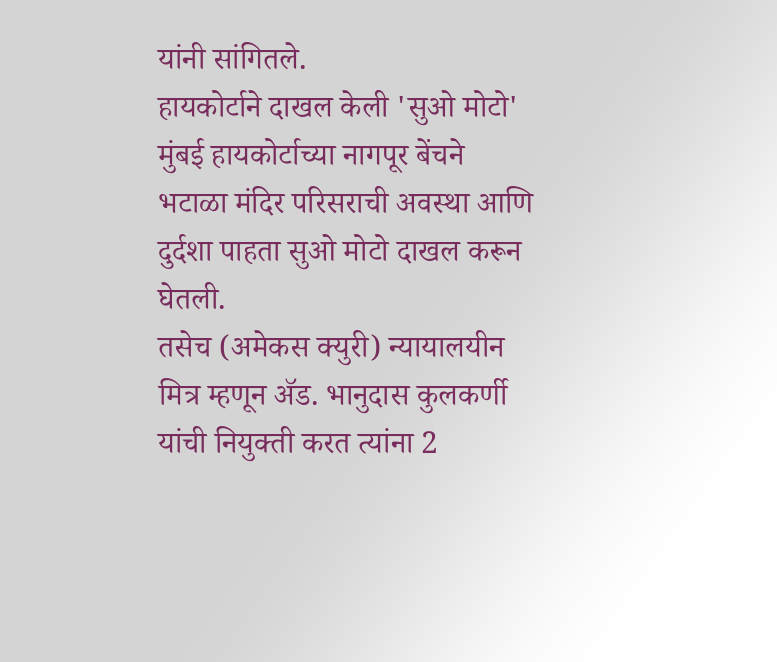यांनी सांगितले.
हायकोर्टाने दाखल केली 'सुओ मोटो'
मुंबई हायकोर्टाच्या नागपूर बेंचने भटाळा मंदिर परिसराची अवस्था आणि दुर्दशा पाहता सुओ मोटो दाखल करून घेतली.
तसेच (अमेकस क्युरी) न्यायालयीन मित्र म्हणून ॲड. भानुदास कुलकर्णी यांची नियुक्ती करत त्यांना 2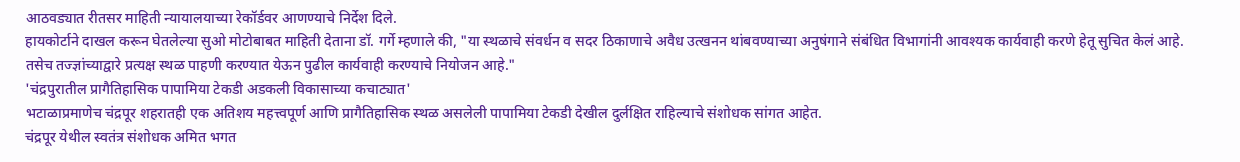आठवड्यात रीतसर माहिती न्यायालयाच्या रेकॉर्डवर आणण्याचे निर्देश दिले.
हायकोर्टाने दाखल करून घेतलेल्या सुओ मोटोबाबत माहिती देताना डॉ. गर्गे म्हणाले की, "या स्थळाचे संवर्धन व सदर ठिकाणाचे अवैध उत्खनन थांबवण्याच्या अनुषंगाने संबंधित विभागांनी आवश्यक कार्यवाही करणे हेतू सुचित केलं आहे. तसेच तज्ज्ञांच्याद्वारे प्रत्यक्ष स्थळ पाहणी करण्यात येऊन पुढील कार्यवाही करण्याचे नियोजन आहे."
'चंद्रपुरातील प्रागैतिहासिक पापामिया टेकडी अडकली विकासाच्या कचाट्यात'
भटाळाप्रमाणेच चंद्रपूर शहरातही एक अतिशय महत्त्वपूर्ण आणि प्रागैतिहासिक स्थळ असलेली पापामिया टेकडी देखील दुर्लक्षित राहिल्याचे संशोधक सांगत आहेत.
चंद्रपूर येथील स्वतंत्र संशोधक अमित भगत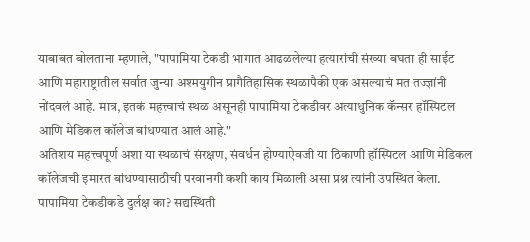याबाबत बोलताना म्हणाले, "पापामिया टेकडी भागात आढळलेल्या हत्यारांची संख्या बघता ही साईट आणि महाराष्ट्रातील सर्वात जुन्या अश्मयुगीन प्रागैतिहासिक स्थळापैकी एक असल्याचं मत तज्ज्ञांनी नोंदवलं आहे. मात्र, इतकं महत्त्वाचं स्थळ असूनही पापामिया टेकडीवर अत्याधुनिक कॅन्सर हॉस्पिटल आणि मेडिकल कॉलेज बांधण्यात आलं आहे."
अतिशय महत्त्वपूर्ण अशा या स्थळाचं संरक्षण, संवर्धन होण्याऐवजी या ठिकाणी हॉस्पिटल आणि मेडिकल कॉलेजची इमारत बांधण्यासाठीची परवानगी कशी काय मिळाली असा प्रश्न त्यांनी उपस्थित केला.
पापामिया टेकडीकडे दुर्लक्ष का? सद्यस्थिती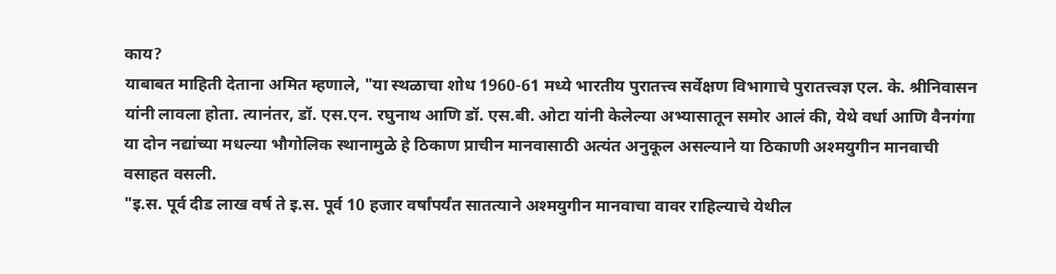काय?
याबाबत माहिती देताना अमित म्हणाले, "या स्थळाचा शोध 1960-61 मध्ये भारतीय पुरातत्त्व सर्वेक्षण विभागाचे पुरातत्त्वज्ञ एल. के. श्रीनिवासन यांनी लावला होता. त्यानंतर, डॉ. एस.एन. रघुनाथ आणि डॉ. एस.बी. ओटा यांनी केलेल्या अभ्यासातून समोर आलं की, येथे वर्धा आणि वैनगंगा या दोन नद्यांच्या मधल्या भौगोलिक स्थानामुळे हे ठिकाण प्राचीन मानवासाठी अत्यंत अनुकूल असल्याने या ठिकाणी अश्मयुगीन मानवाची वसाहत वसली.
"इ.स. पूर्व दीड लाख वर्ष ते इ.स. पूर्व 10 हजार वर्षांपर्यंत सातत्याने अश्मयुगीन मानवाचा वावर राहिल्याचे येथील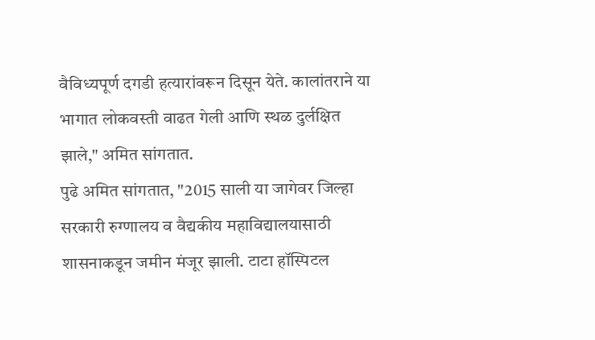वैविध्यपूर्ण दगडी हत्यारांवरून दिसून येते. कालांतराने या भागात लोकवस्ती वाढत गेली आणि स्थळ दुर्लक्षित झाले," अमित सांगतात.
पुढे अमित सांगतात, "2015 साली या जागेवर जिल्हा सरकारी रुग्णालय व वैद्यकीय महाविद्यालयासाठी शासनाकडून जमीन मंजूर झाली. टाटा हॉस्पिटल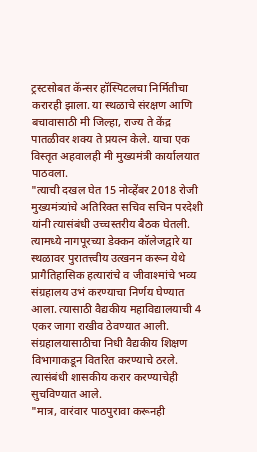ट्रस्टसोबत कॅन्सर हॉस्पिटलचा निर्मितीचा करारही झाला. या स्थळाचे संरक्षण आणि बचावासाठी मी जिल्हा, राज्य ते केंद्र पातळीवर शक्य ते प्रयत्न केले. याचा एक विस्तृत अहवालही मी मुख्यमंत्री कार्यालयात पाठवला.
"त्याची दखल घेत 15 नोव्हेंबर 2018 रोजी मुख्यमंत्र्यांचे अतिरिक्त सचिव सचिन परदेशी यांनी त्यासंबंधी उच्चस्तरीय बैठक घेतली. त्यामध्ये नागपूरच्या डेक्कन कॉलेजद्वारे या स्थळावर पुरातत्त्वीय उत्खनन करून येथे प्रागैतिहासिक हत्यारांचे व जीवाश्मांचे भव्य संग्रहालय उभं करण्याचा निर्णय घेण्यात आला. त्यासाठी वैद्यकीय महाविद्यालयाची 4 एकर जागा राखीव ठेवण्यात आली. संग्रहालयासाठीचा निधी वैद्यकीय शिक्षण विभागाकडून वितरित करण्याचे ठरले. त्यासंबंधी शासकीय करार करण्याचेही सुचविण्यात आले.
"मात्र, वारंवार पाठपुरावा करूनही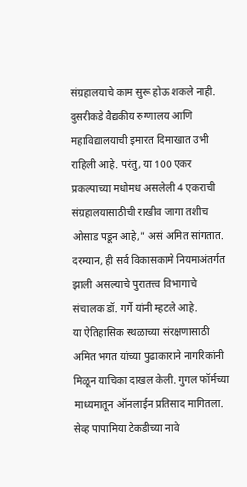संग्रहालयाचे काम सुरू होऊ शकले नाही. दुसरीकडे वैद्यकीय रुग्णालय आणि महाविद्यालयाची इमारत दिमाखात उभी राहिली आहे. परंतु, या 100 एकर प्रकल्पाच्या मधोमध असलेली 4 एकराची संग्रहालयासाठीची राखीव जागा तशीच ओसाड पडून आहे," असं अमित सांगतात.
दरम्यान, ही सर्व विकासकामे नियमाअंतर्गत झाली असल्याचे पुरातत्त्व विभागाचे संचालक डॉ. गर्गे यांनी म्हटले आहे.
या ऐतिहासिक स्थळाच्या संरक्षणासाठी अमित भगत यांच्या पुढाकाराने नागरिकांनी मिळून याचिका दाखल केली. गुगल फॉर्मच्या माध्यमातून ऑनलाईन प्रतिसाद मागितला. सेव्ह पापामिया टेकडीच्या नावे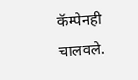कॅम्पेनही चालवले.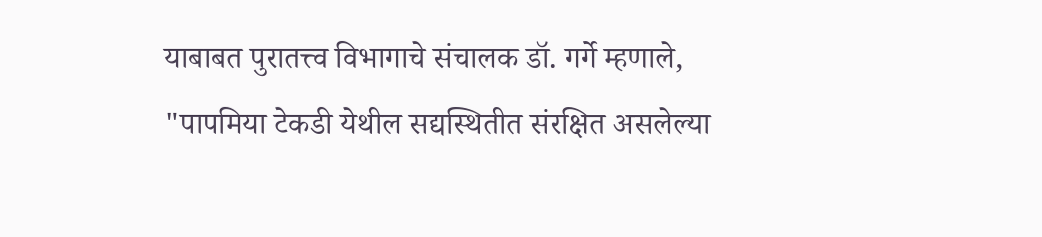याबाबत पुरातत्त्व विभागाचे संचालक डॉ. गर्गे म्हणाले, "पापमिया टेकडी येथील सद्यस्थितीत संरक्षित असलेल्या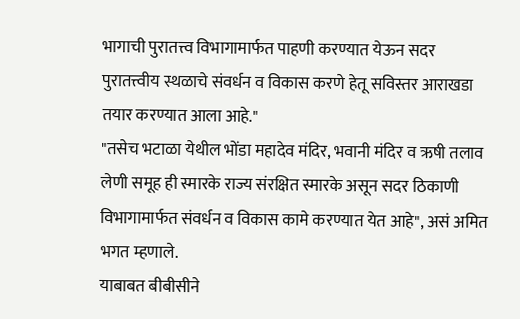भागाची पुरातत्त्व विभागामार्फत पाहणी करण्यात येऊन सदर पुरातत्त्वीय स्थळाचे संवर्धन व विकास करणे हेतू सविस्तर आराखडा तयार करण्यात आला आहे."
"तसेच भटाळा येथील भोंडा महादेव मंदिर, भवानी मंदिर व ऋषी तलाव लेणी समूह ही स्मारके राज्य संरक्षित स्मारके असून सदर ठिकाणी विभागामार्फत संवर्धन व विकास कामे करण्यात येत आहे", असं अमित भगत म्हणाले.
याबाबत बीबीसीने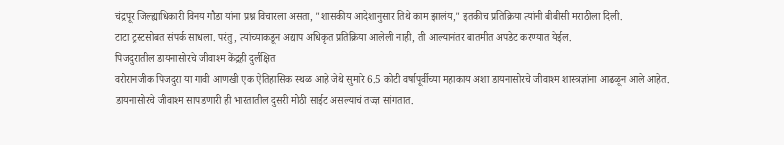चंद्रपूर जिल्ह्याधिकारी विनय गौडा यांना प्रश्न विचारला असता, "शासकीय आदेशानुसार तिथे काम झालंय," इतकीच प्रतिक्रिया त्यांनी बीबीसी मराठीला दिली.
टाटा ट्रस्टसोबत संपर्क साधला. परंतु, त्यांच्याकडून अद्याप अधिकृत प्रतिक्रिया आलेली नाही, ती आल्यानंतर बातमीत अपडेट करण्यात येईल.
पिजदुरातील डायनासोरचे जीवाश्म केंद्रही दुर्लक्षित
वरोरानजीक पिजदुरा या गावी आणखी एक ऐतिहासिक स्थळ आहे जेथे सुमारे 6.5 कोटी वर्षापूर्वीच्या महाकाय अशा डायनासोरचे जीवाश्म शास्त्रज्ञांना आढळून आले आहेत.
डायनासोरचे जीवाश्म सापडणारी ही भारतातील दुसरी मोठी साईट असल्याचं तज्ज्ञ सांगतात.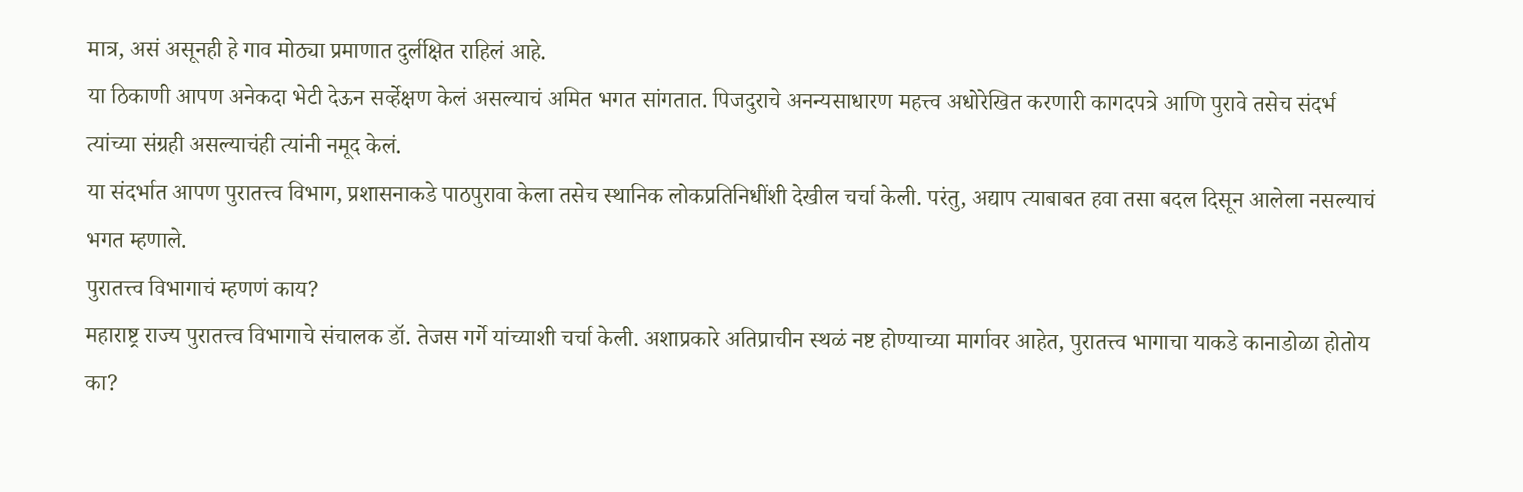मात्र, असं असूनही हे गाव मोठ्या प्रमाणात दुर्लक्षित राहिलं आहे.
या ठिकाणी आपण अनेकदा भेटी देऊन सर्व्हेक्षण केलं असल्याचं अमित भगत सांगतात. पिजदुराचे अनन्यसाधारण महत्त्व अधोरेखित करणारी कागदपत्रे आणि पुरावे तसेच संदर्भ त्यांच्या संग्रही असल्याचंही त्यांनी नमूद केलं.
या संदर्भात आपण पुरातत्त्व विभाग, प्रशासनाकडे पाठपुरावा केला तसेच स्थानिक लोकप्रतिनिधींशी देखील चर्चा केली. परंतु, अद्याप त्याबाबत हवा तसा बदल दिसून आलेला नसल्याचं भगत म्हणाले.
पुरातत्त्व विभागाचं म्हणणं काय?
महाराष्ट्र राज्य पुरातत्त्व विभागाचे संचालक डॉ. तेजस गर्गे यांच्याशी चर्चा केली. अशाप्रकारे अतिप्राचीन स्थळं नष्ट होण्याच्या मार्गावर आहेत, पुरातत्त्व भागाचा याकडे कानाडोळा होतोय का?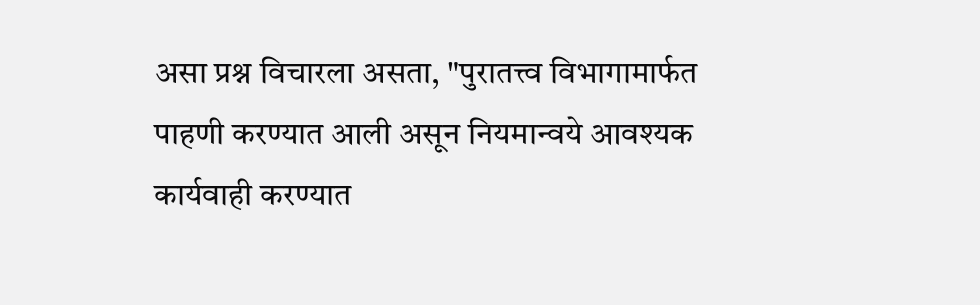असा प्रश्न विचारला असता, "पुरातत्त्व विभागामार्फत पाहणी करण्यात आली असून नियमान्वये आवश्यक कार्यवाही करण्यात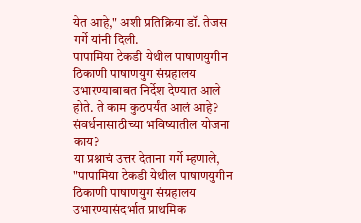येत आहे," अशी प्रतिक्रिया डॉ. तेजस गर्गे यांनी दिली.
पापामिया टेकडी येथील पाषाणयुगीन ठिकाणी पाषाणयुग संग्रहालय उभारण्याबाबत निर्देश देण्यात आले होते. ते काम कुठपर्यंत आलं आहे? संवर्धनासाठीच्या भविष्यातील योजना काय?
या प्रश्नाचं उत्तर देताना गर्गे म्हणाले, "पापामिया टेकडी येथील पाषाणयुगीन ठिकाणी पाषाणयुग संग्रहालय उभारण्यासंदर्भात प्राथमिक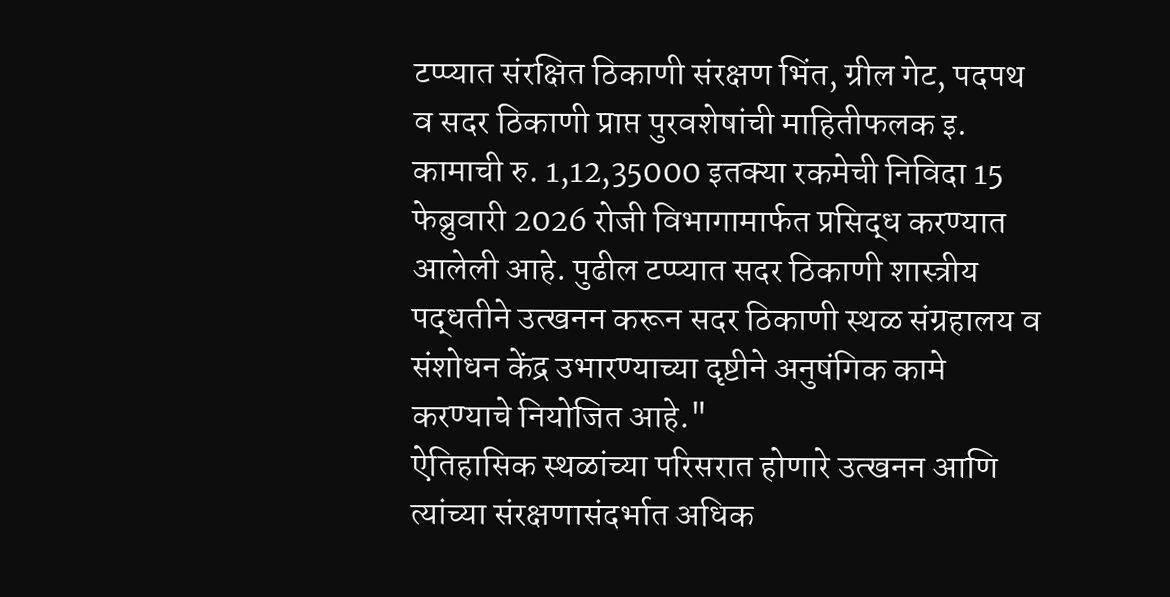टप्प्यात संरक्षित ठिकाणी संरक्षण भिंत, ग्रील गेट, पदपथ व सदर ठिकाणी प्राप्त पुरवशेषांची माहितीफलक इ. कामाची रु. 1,12,35000 इतक्या रकमेची निविदा 15 फेब्रुवारी 2026 रोजी विभागामार्फत प्रसिद्ध करण्यात आलेली आहे. पुढील टप्प्यात सदर ठिकाणी शास्त्रीय पद्धतीने उत्खनन करून सदर ठिकाणी स्थळ संग्रहालय व संशोधन केंद्र उभारण्याच्या दृष्टीने अनुषंगिक कामे करण्याचे नियोजित आहे."
ऐतिहासिक स्थळांच्या परिसरात होणारे उत्खनन आणि त्यांच्या संरक्षणासंदर्भात अधिक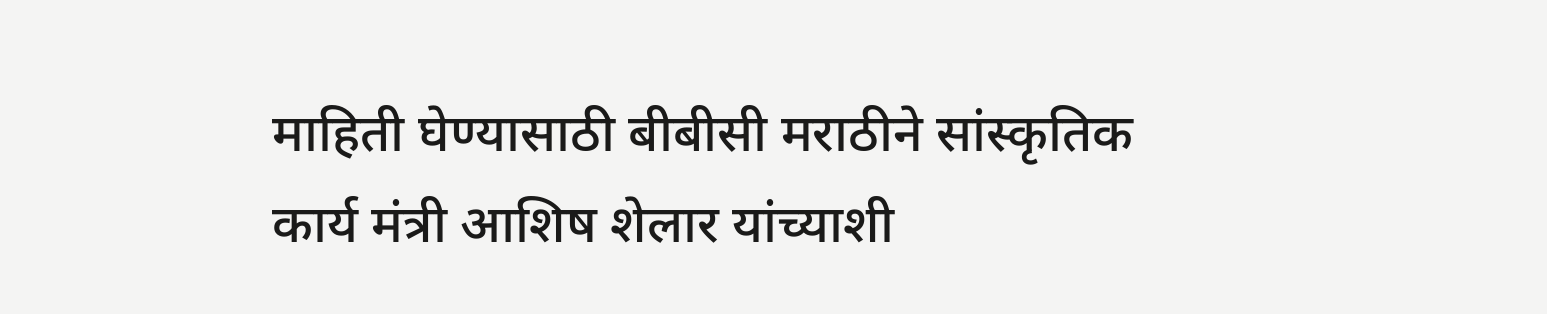माहिती घेण्यासाठी बीबीसी मराठीने सांस्कृतिक कार्य मंत्री आशिष शेलार यांच्याशी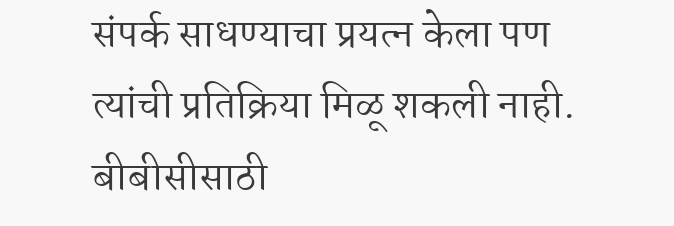संपर्क साधण्याचा प्रयत्न केला पण त्यांची प्रतिक्रिया मिळू शकली नाही.
बीबीसीसाठी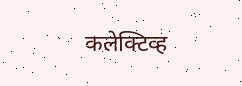कलेक्टिव्ह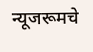न्यूजरूमचे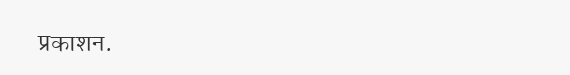प्रकाशन.